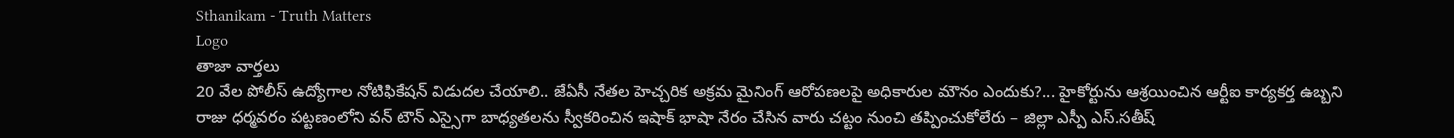Sthanikam - Truth Matters
Logo
తాజా వార్తలు
20 వేల పోలీస్ ఉద్యోగాల నోటిఫికేషన్ విడుదల చేయాలి.. జేఏసీ నేతల హెచ్చరిక అక్రమ మైనింగ్ ఆరోపణలపై అధికారుల మౌనం ఎందుకు?... హైకోర్టును ఆశ్రయించిన ఆర్టీఐ కార్యకర్త ఉబ్బని రాజు ధర్మవరం పట్టణంలోని వన్ టౌన్ ఎస్సైగా బాధ్యతలను స్వీకరించిన ఇషాక్ భాషా నేరం చేసిన వారు చట్టం నుంచి తప్పించుకోలేరు – జిల్లా ఎస్పీ ఎస్.సతీష్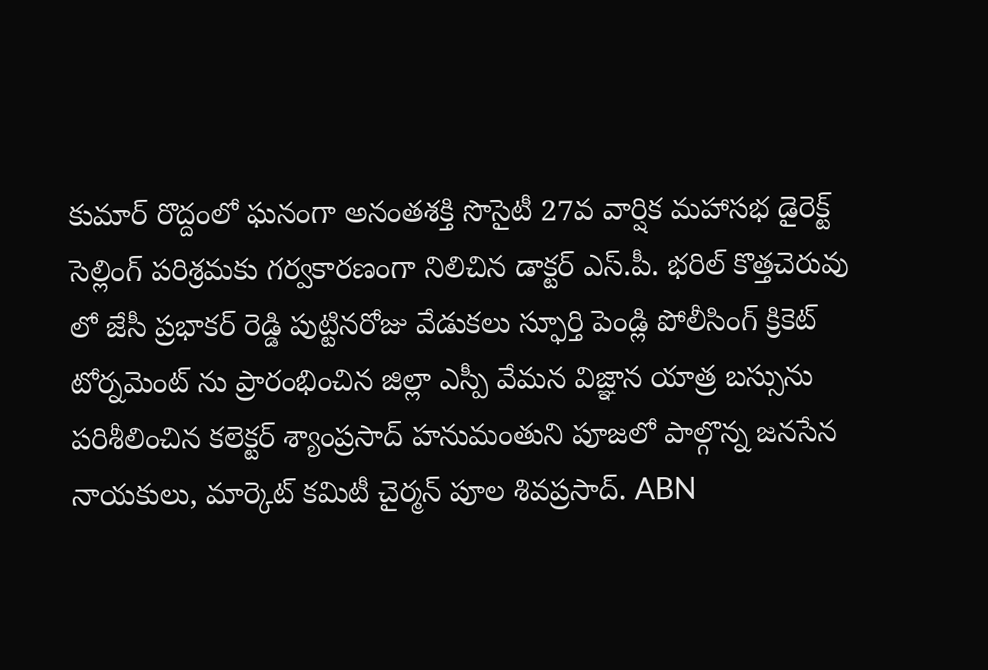కుమార్ రొద్దంలో ఘనంగా అనంతశక్తి సొసైటీ 27వ వార్షిక మహాసభ డైరెక్ట్ సెల్లింగ్ పరిశ్రమకు గర్వకారణంగా నిలిచిన డాక్టర్ ఎస్.పీ. భరిల్ కొత్తచెరువు లో జేసీ ప్రభాకర్ రెడ్డి పుట్టినరోజు వేడుకలు స్ఫూర్తి పెండ్లి పోలీసింగ్ క్రికెట్ టోర్నమెంట్ ను ప్రారంభించిన జిల్లా ఎస్పీ వేమన విజ్ఞాన యాత్ర బస్సును పరిశీలించిన కలెక్టర్ శ్యాంప్రసాద్ హనుమంతుని పూజలో పాల్గొన్న జనసేన నాయకులు, మార్కెట్ కమిటీ చైర్మన్ పూల శివప్రసాద్. ABN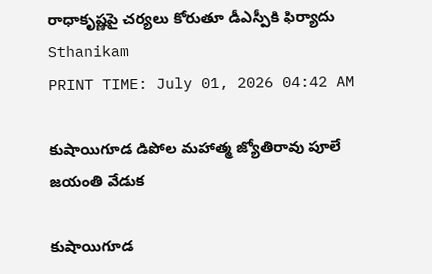రాధాకృష్ణపై చర్యలు కోరుతూ డీఎస్పీకి ఫిర్యాదు
Sthanikam
PRINT TIME: July 01, 2026 04:42 AM

కుషాయిగూడ డిపోల మహాత్మ జ్యోతిరావు పూలే జయంతి వేడుక

కుషాయిగూడ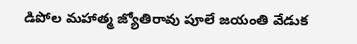డిపోల మహాత్మ జ్యోతిరావు పూలే జయంతి వేడుక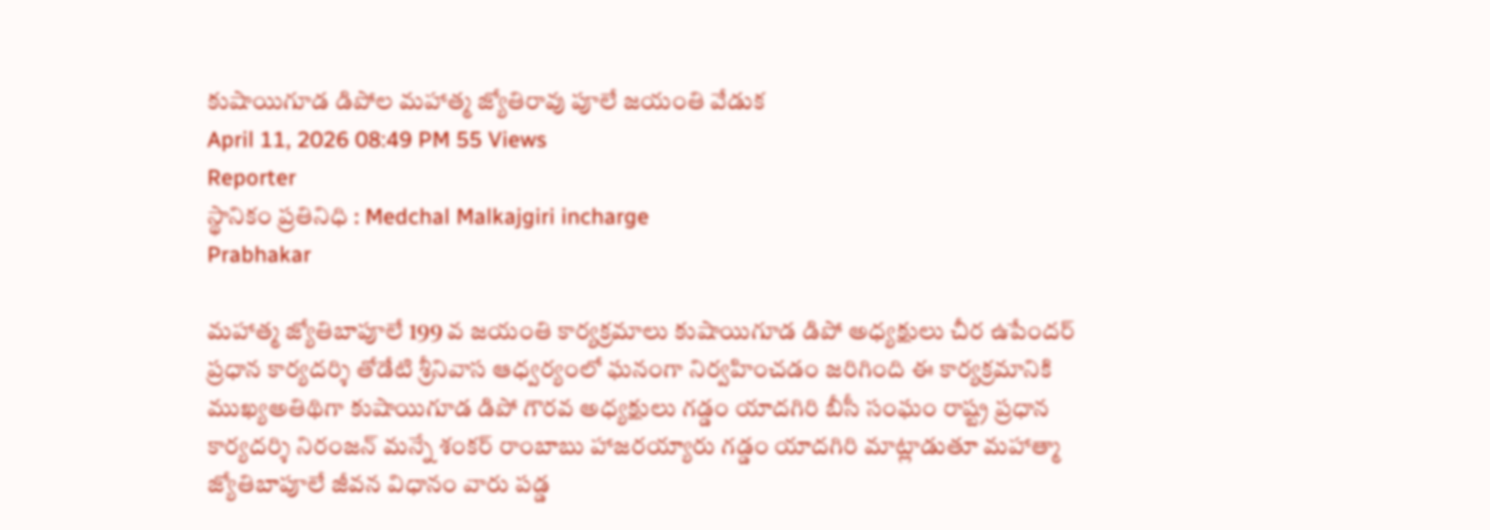కుషాయిగూడ డిపోల మహాత్మ జ్యోతిరావు పూలే జయంతి వేడుక
April 11, 2026 08:49 PM 55 Views
Reporter
స్థానికం ప్రతినిధి : Medchal Malkajgiri incharge
Prabhakar

మహాత్మ జ్యోతిబాపూలే 199 వ జయంతి కార్యక్రమాలు కుషాయిగూడ డిపో అధ్యక్షులు చీర ఉపేందర్ ప్రధాన కార్యదర్శి తోడేటి శ్రీనివాస ఆధ్వర్యంలో ఘనంగా నిర్వహించడం జరిగింది ఈ కార్యక్రమానికి ముఖ్యఅతిథిగా కుషాయిగూడ డిపో గౌరవ అధ్యక్షులు గడ్డం యాదగిరి బీసీ సంఘం రాష్ట్ర ప్రధాన కార్యదర్శి నిరంజన్ మన్నే శంకర్ రాంబాబు హాజరయ్యారు గడ్డం యాదగిరి మాట్లాడుతూ మహాత్మా జ్యోతిబాపూలే జీవన విధానం వారు పడ్డ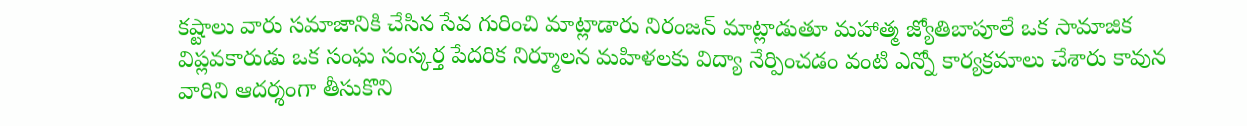కష్టాలు వారు సమాజానికి చేసిన సేవ గురించి మాట్లాడారు నిరంజన్ మాట్లాడుతూ మహాత్మ జ్యోతిబాపూలే ఒక సామాజిక విప్లవకారుడు ఒక సంఘ సంస్కర్త పేదరిక నిర్మూలన మహిళలకు విద్యా నేర్పించడం వంటి ఎన్నో కార్యక్రమాలు చేశారు కావున వారిని ఆదర్శంగా తీసుకొని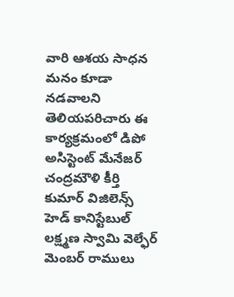వారి ఆశయ సాధన మనం కూడా నడవాలని తెలియపరిచారు ఈ కార్యక్రమంలో డిపో అసిస్టెంట్ మేనేజర్ చంద్రమౌళి కీర్తి కుమార్ విజిలెన్స్ హెడ్ కానిస్టేబుల్ లక్ష్మణ స్వామి వెల్ఫేర్ మెంబర్ రాములు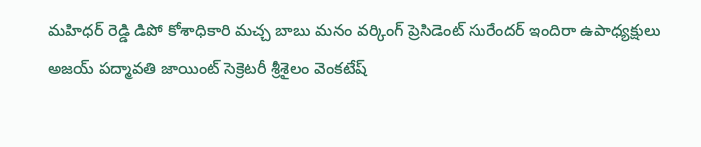మహిధర్ రెడ్డి డిపో కోశాధికారి మచ్చ బాబు మనం వర్కింగ్ ప్రెసిడెంట్ సురేందర్ ఇందిరా ఉపాధ్యక్షులు అజయ్ పద్మావతి జాయింట్ సెక్రెటరీ శ్రీశైలం వెంకటేష్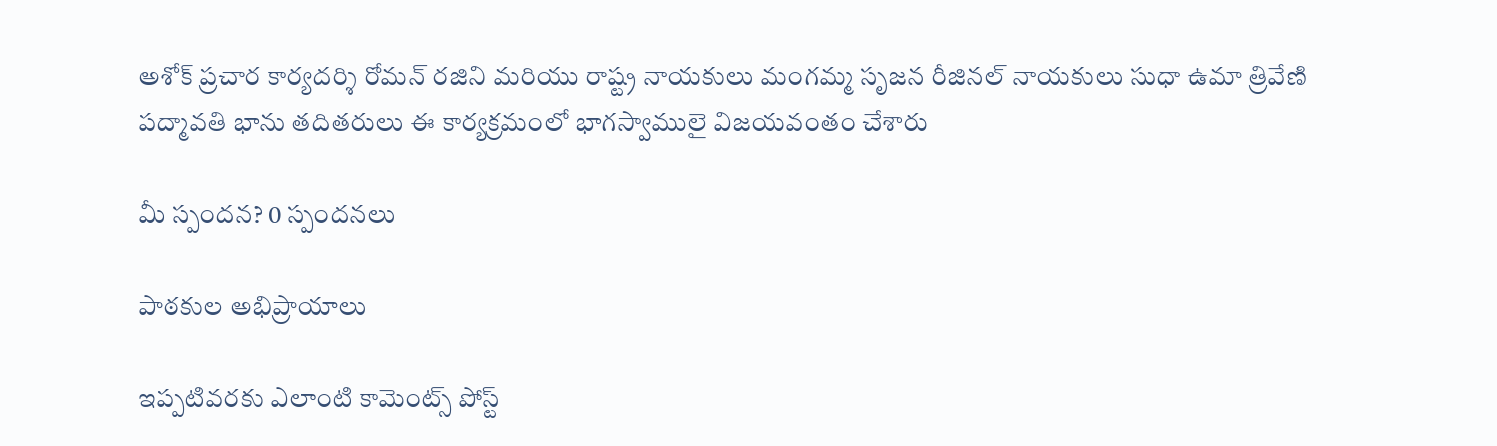అశోక్ ప్రచార కార్యదర్శి రోమన్ రజిని మరియు రాష్ట్ర నాయకులు మంగమ్మ సృజన రీజినల్ నాయకులు సుధా ఉమా త్రివేణి పద్మావతి భాను తదితరులు ఈ కార్యక్రమంలో భాగస్వాములై విజయవంతం చేశారు

మీ స్పందన? 0 స్పందనలు

పాఠకుల అభిప్రాయాలు

ఇప్పటివరకు ఎలాంటి కామెంట్స్ పోస్ట్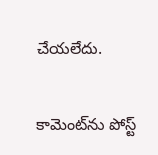చేయలేదు.


కామెంట్‌ను పోస్ట్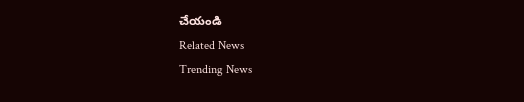చేయండి
Related News
Trending News